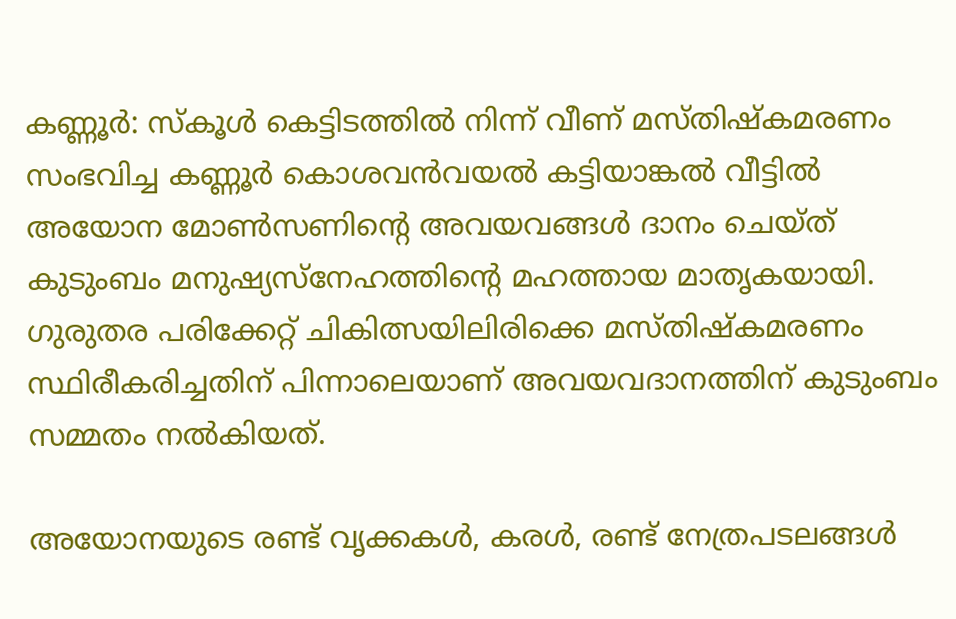കണ്ണൂർ: സ്കൂൾ കെട്ടിടത്തിൽ നിന്ന് വീണ് മസ്തിഷ്കമരണം സംഭവിച്ച കണ്ണൂർ കൊശവൻവയൽ കട്ടിയാങ്കൽ വീട്ടിൽ അയോന മോൺസണിന്റെ അവയവങ്ങൾ ദാനം ചെയ്ത് കുടുംബം മനുഷ്യസ്നേഹത്തിന്റെ മഹത്തായ മാതൃകയായി. ഗുരുതര പരിക്കേറ്റ് ചികിത്സയിലിരിക്കെ മസ്തിഷ്കമരണം സ്ഥിരീകരിച്ചതിന് പിന്നാലെയാണ് അവയവദാനത്തിന് കുടുംബം സമ്മതം നൽകിയത്.

അയോനയുടെ രണ്ട് വൃക്കകൾ, കരൾ, രണ്ട് നേത്രപടലങ്ങൾ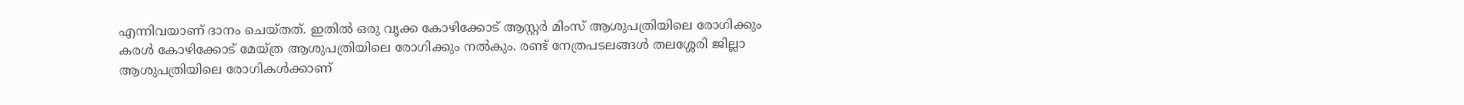എന്നിവയാണ് ദാനം ചെയ്തത്. ഇതിൽ ഒരു വൃക്ക കോഴിക്കോട് ആസ്റ്റർ മിംസ് ആശുപത്രിയിലെ രോഗിക്കും കരൾ കോഴിക്കോട് മേയ്ത്ര ആശുപത്രിയിലെ രോഗിക്കും നൽകും. രണ്ട് നേത്രപടലങ്ങൾ തലശ്ശേരി ജില്ലാ ആശുപത്രിയിലെ രോഗികൾക്കാണ്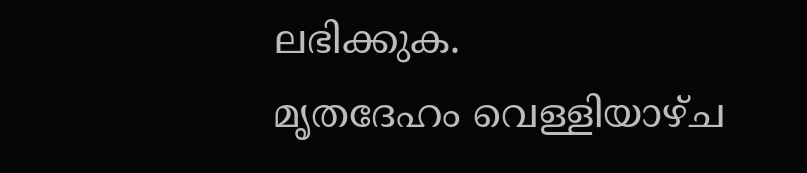ലഭിക്കുക.
മൃതദേഹം വെള്ളിയാഴ്ച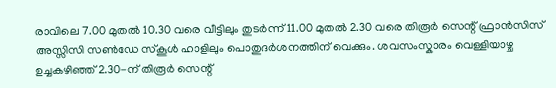രാവിലെ 7.00 മുതൽ 10.30 വരെ വീട്ടിലും തുടർന്ന് 11.00 മുതൽ 2.30 വരെ തിരൂർ സെന്റ് ഫ്രാൻസിസ് അസ്സിസി സൺഡേ സ്കൂൾ ഹാളിലും പൊതുദർശനത്തിന് വെക്കും. ശവസംസ്കാരം വെള്ളിയാഴ്ച ഉച്ചകഴിഞ്ഞ് 2.30-ന് തിരൂർ സെന്റ്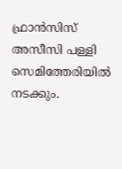ഫ്രാൻസിസ് അസീസി പള്ളി സെമിത്തേരിയിൽ നടക്കും.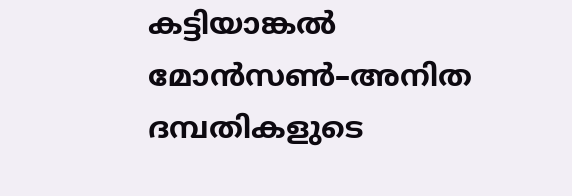കട്ടിയാങ്കൽ മോൻസൺ–അനിത ദമ്പതികളുടെ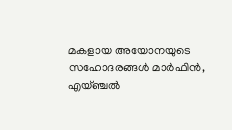മകളായ അയോനയുടെ സഹോദരങ്ങൾ മാർഫിൻ, എയ്ഞ്ചൽ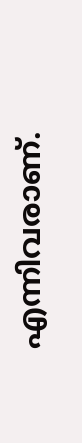എന്നിവരാണ്.